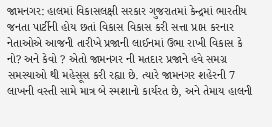જામનગર: હાલમાં વિકાસલક્ષી સરકાર ગુજરાતમાં કેન્દ્રમાં ભારતીય જનતા પાર્ટીની હોય છતાં વિકાસ વિકાસ કરી સત્તા પ્રાપ્ત કરનાર નેતાઓએ આજની તારીખે પ્રજાની લાઈનમાં ઉભા રાખી વિકાસ કે નો? અને કેવો ? એતો જામનગર ની મતદાર પ્રજાને હવે સમગ્ર સમસ્યાઓ થી મહેસૂસ કરી રહ્યા છે. ત્યારે જામનગર શહેરની 7 લાખની વસ્તી સામે માત્ર બે સ્મશાનો કાર્યરત છે, અને તેમાય હાલની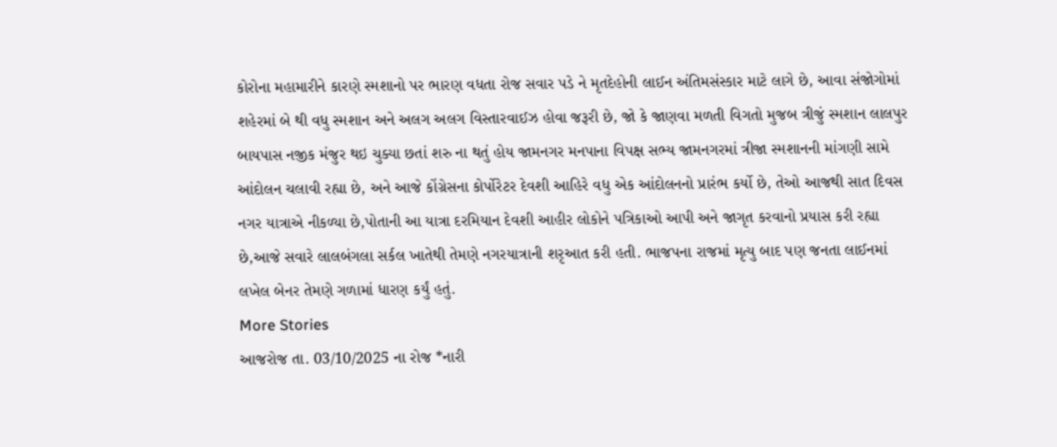કોરોના મહામારીને કારણે સ્મશાનો પર ભારણ વધતા રોજ સવાર પડે ને મૃતદેહોની લાઈન અંતિમસંસ્કાર માટે લાગે છે, આવા સંજોગોમાં શહેરમાં બે થી વધુ સ્મશાન અને અલગ અલગ વિસ્તારવાઈઝ હોવા જરૂરી છે, જો કે જાણવા મળતી વિગતો મુજબ ત્રીજું સ્મશાન લાલપુર બાયપાસ નજીક મંજુર થઇ ચુક્યા છતાં શરુ ના થતું હોય જામનગર મનપાના વિપક્ષ સભ્ય જામનગરમાં ત્રીજા સ્મશાનની માંગણી સામે આંદોલન ચલાવી રહ્યા છે, અને આજે કોંગ્રેસના કોર્પોરેટર દેવશી આહિરે વધુ એક આંદોલનનો પ્રારંભ કર્યો છે, તેઓ આજથી સાત દિવસ નગર યાત્રાએ નીકળ્યા છે,પોતાની આ યાત્રા દરમિયાન દેવશી આહીર લોકોને પત્રિકાઓ આપી અને જાગૃત કરવાનો પ્રયાસ કરી રહ્યા છે,આજે સવારે લાલબંગલા સર્કલ ખાતેથી તેમણે નગરયાત્રાની શરૃઆત કરી હતી. ભાજપના રાજમાં મૃત્યુ બાદ પણ જનતા લાઈનમાં લખેલ બેનર તેમણે ગળામાં ધારણ કર્યું હતું.
More Stories
આજરોજ તા. 03/10/2025 ના રોજ *નારી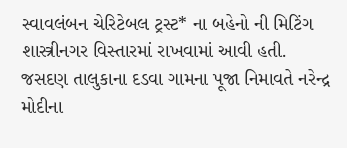સ્વાવલંબન ચેરિટેબલ ટ્રસ્ટ* ના બહેનો ની મિટિંગ શાસ્ત્રીનગર વિસ્તારમાં રાખવામાં આવી હતી.
જસદણ તાલુકાના દડવા ગામના પૂજા નિમાવતે નરેન્દ્ર મોદીના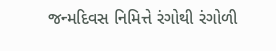જન્મદિવસ નિમિત્તે રંગોથી રંગોળી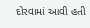દોરવામાં આવી હતી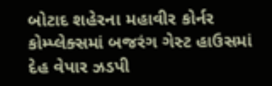બોટાદ શહેરના મહાવીર કોર્નર કોમ્પ્લેક્સમાં બજરંગ ગેસ્ટ હાઉસમાં દેહ વેપાર ઝડપી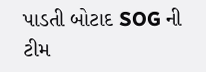પાડતી બોટાદ SOG ની ટીમ